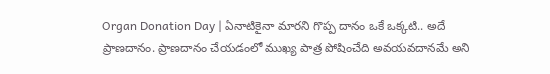Organ Donation Day | ఏనాటికైనా మారని గొప్ప దానం ఒకే ఒక్కటి.. అదే ప్రాణదానం. ప్రాణదానం చేయడంలో ముఖ్య పాత్ర పోషించేది అవయవదానమే అని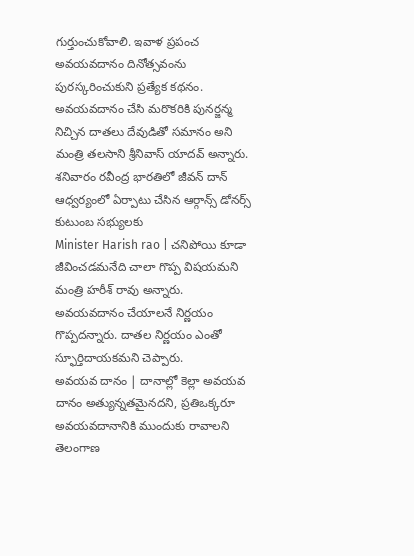గుర్తుంచుకోవాలి. ఇవాళ ప్రపంచ అవయవదానం దినోత్సవంను పురస్కరించుకుని ప్రత్యేక కథనం.
అవయవదానం చేసి మరొకరికి పునర్జన్మ నిచ్చిన దాతలు దేవుడితో సమానం అని మంత్రి తలసాని శ్రీనివాస్ యాదవ్ అన్నారు. శనివారం రవీంద్ర భారతిలో జీవన్ దాన్ ఆధ్వర్యంలో ఏర్పాటు చేసిన ఆర్గాన్స్ డోనర్స్ కుటుంబ సభ్యులకు
Minister Harish rao | చనిపోయి కూడా జీవించడమనేది చాలా గొప్ప విషయమని మంత్రి హరీశ్ రావు అన్నారు. అవయవదానం చేయాలనే నిర్ణయం గొప్పదన్నారు. దాతల నిర్ణయం ఎంతో స్ఫూర్తిదాయకమని చెప్పారు.
అవయవ దానం | దానాల్లో కెల్లా అవయవ దానం అత్యున్నతమైనదని, ప్రతిఒక్కరూ అవయవదానానికి ముందుకు రావాలని తెలంగాణ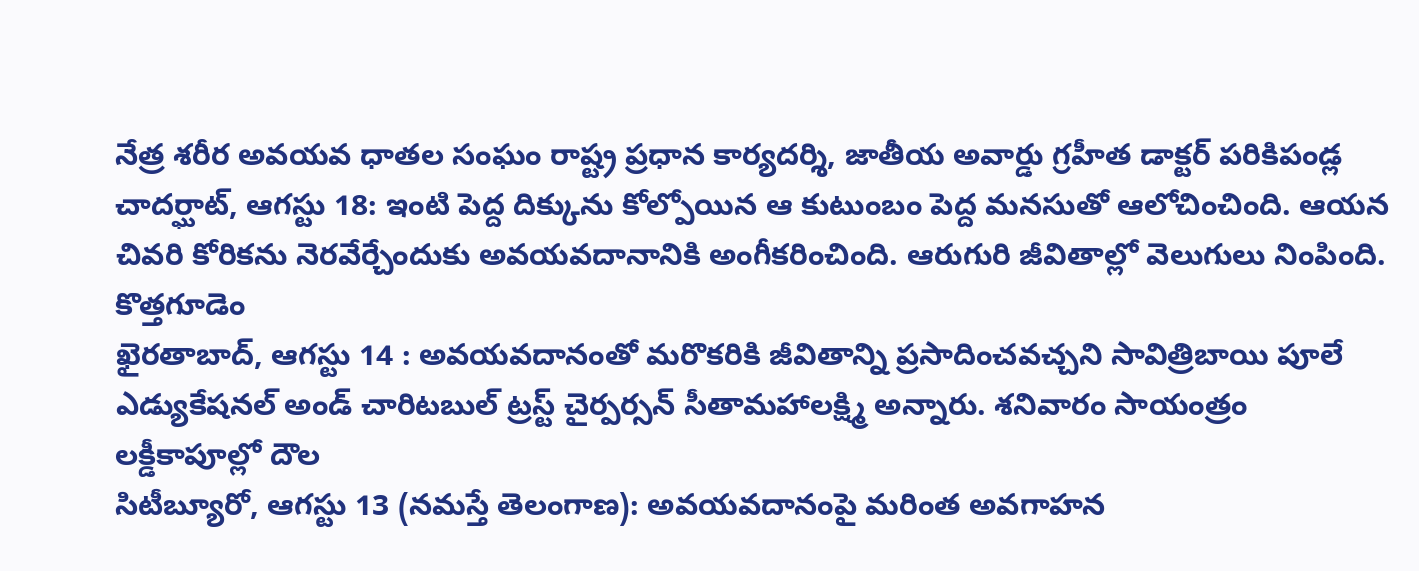నేత్ర శరీర అవయవ ధాతల సంఘం రాష్ట్ర ప్రధాన కార్యదర్శి, జాతీయ అవార్డు గ్రహీత డాక్టర్ పరికిపండ్ల
చాదర్ఘాట్, ఆగస్టు 18: ఇంటి పెద్ద దిక్కును కోల్పోయిన ఆ కుటుంబం పెద్ద మనసుతో ఆలోచించింది. ఆయన చివరి కోరికను నెరవేర్చేందుకు అవయవదానానికి అంగీకరించింది. ఆరుగురి జీవితాల్లో వెలుగులు నింపింది. కొత్తగూడెం
ఖైరతాబాద్, ఆగస్టు 14 : అవయవదానంతో మరొకరికి జీవితాన్ని ప్రసాదించవచ్చని సావిత్రిబాయి పూలే ఎడ్యుకేషనల్ అండ్ చారిటబుల్ ట్రస్ట్ చైర్పర్సన్ సీతామహాలక్ష్మి అన్నారు. శనివారం సాయంత్రం లక్డీకాపూల్లో దౌల
సిటీబ్యూరో, ఆగస్టు 13 (నమస్తే తెలంగాణ): అవయవదానంపై మరింత అవగాహన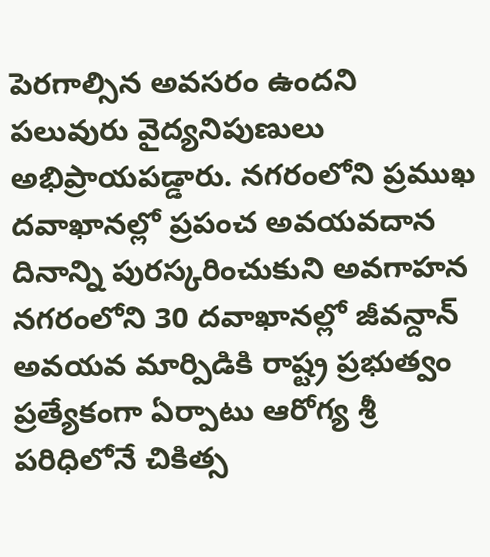పెరగాల్సిన అవసరం ఉందని పలువురు వైద్యనిపుణులు అభిప్రాయపడ్డారు. నగరంలోని ప్రముఖ దవాఖానల్లో ప్రపంచ అవయవదాన దినాన్ని పురస్కరించుకుని అవగాహన
నగరంలోని 30 దవాఖానల్లో జీవన్దాన్ అవయవ మార్పిడికి రాష్ట్ర ప్రభుత్వం ప్రత్యేకంగా ఏర్పాటు ఆరోగ్య శ్రీ పరిధిలోనే చికిత్స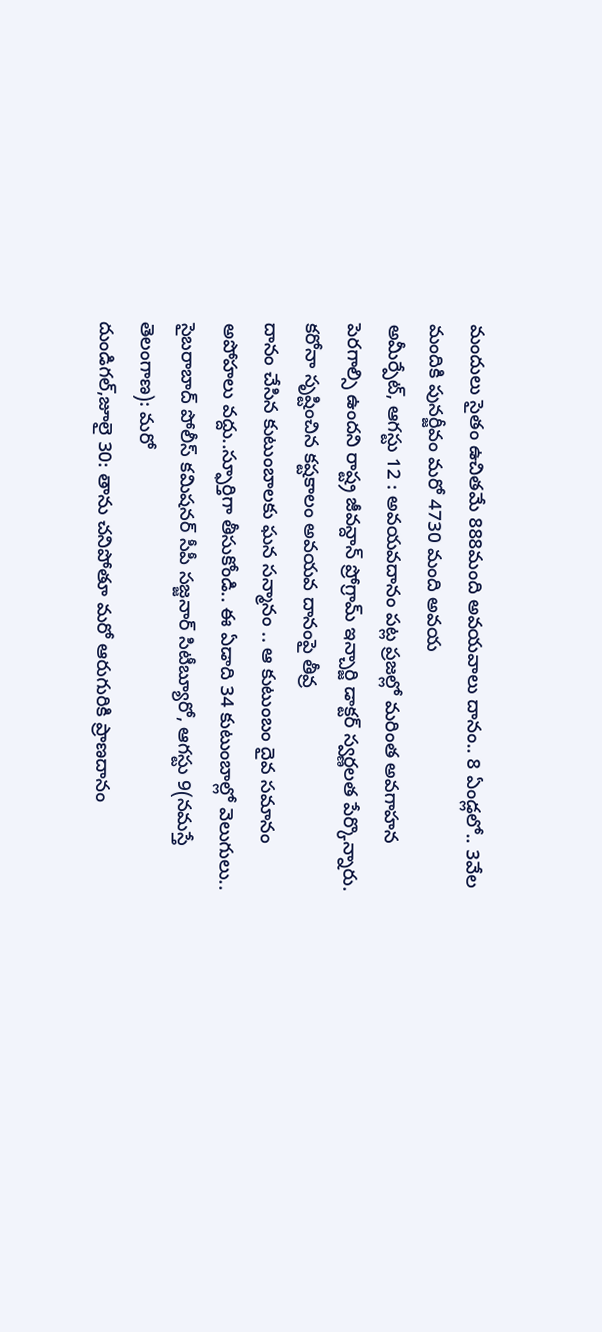మందులు సైతం ఉచితమే 888మంది అవయవాలు దానం.. 8 ఏండ్లలో.. 3వేల మందికి పునర్జీవం మరో 4730 మంది అవయ
అమీర్పేట్, ఆగస్టు 12 : అవయవదానం పట్ల ప్రజల్లో మరింత అవగాహన పెరగాల్సి ఉందని రాష్ట్ర జీవన్దాన్ ప్రోగ్రామ్ ఇన్చార్జి డాక్టర్ స్వర్ణలత పేర్కొన్నారు. కరోనా సృష్టించిన కష్టకాలం అవయవ దానంపై తీవ్ర
దానం చేసిన కుటుంబాలకు ఘన సన్మానం .. ఆ కుటుంబం దైవ సమానం అపోహలు వద్దు..స్ఫూర్తిగా తీసుకోండి.. ఈ ఏడాది 34 కుటుంబాల్లో వెలుగులు.. సైబరాబాద్ పోలీస్ కమిషనర్ సీపీ సజ్జనార్ సిటీబ్యూరో, ఆగస్టు 9(నమస్తే తెలంగాణ): మరో
దుండిగల్,జూలై 30: తాను చనిపోతూ మరో ఆరుగురికి ప్రాణదానం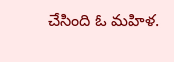చేసింది ఓ మహిళ.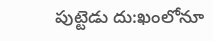పుట్టెడు దు:ఖంలోనూ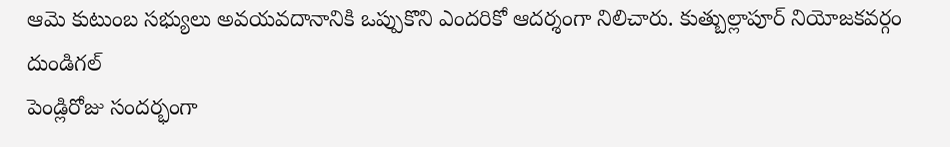ఆమె కుటుంబ సభ్యులు అవయవదానానికి ఒప్పుకొని ఎందరికో ఆదర్శంగా నిలిచారు. కుత్బుల్లాపూర్ నియోజకవర్గం దుండిగల్
పెండ్లిరోజు సందర్భంగా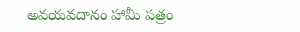అవయవదానం హామీ పత్రం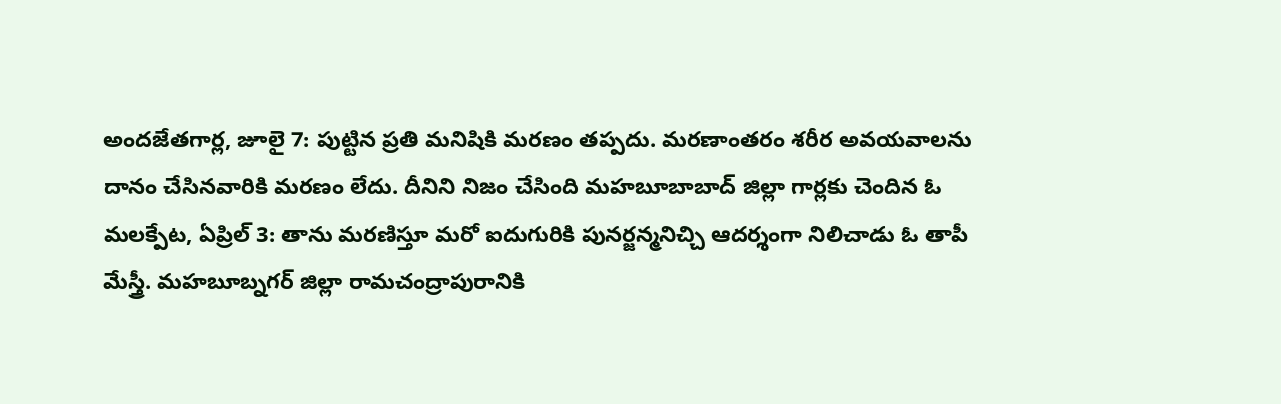అందజేతగార్ల, జూలై 7: పుట్టిన ప్రతి మనిషికి మరణం తప్పదు. మరణాంతరం శరీర అవయవాలను దానం చేసినవారికి మరణం లేదు. దీనిని నిజం చేసింది మహబూబాబాద్ జిల్లా గార్లకు చెందిన ఓ
మలక్పేట, ఏప్రిల్ 3: తాను మరణిస్తూ మరో ఐదుగురికి పునర్జన్మనిచ్చి ఆదర్శంగా నిలిచాడు ఓ తాపీ మేస్త్రీ. మహబూబ్నగర్ జిల్లా రామచంద్రాపురానికి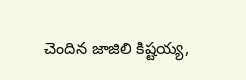చెందిన జాజిలి కిష్టయ్య,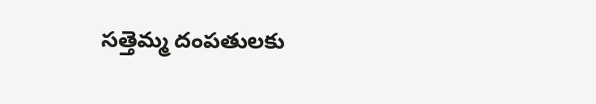సత్తెమ్మ దంపతులకు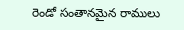రెండో సంతానమైన రాములు